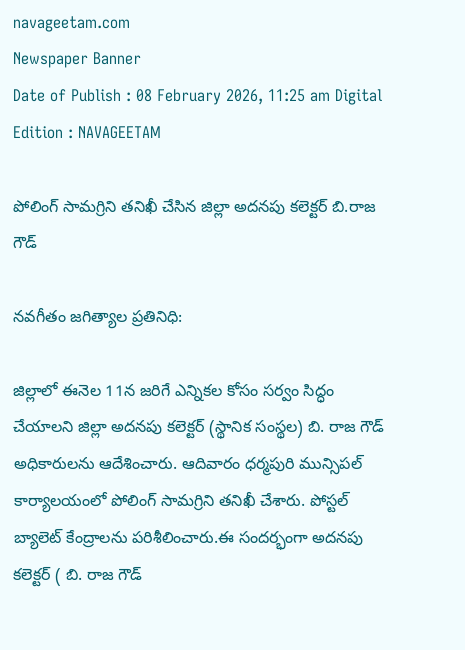navageetam.com
Newspaper Banner
Date of Publish : 08 February 2026, 11:25 am Digital Edition : NAVAGEETAM

పోలింగ్ సామగ్రిని తనిఖీ చేసిన జిల్లా అదనపు కలెక్టర్ బి.రాజ గౌడ్

నవగీతం జగిత్యాల ప్రతినిధి:

జిల్లాలో ఈనెల 11న జరిగే ఎన్నికల కోసం సర్వం సిద్ధం చేయాలని జిల్లా అదనపు కలెక్టర్ (స్థానిక సంస్థల) బి. రాజ గౌడ్ అధికారులను ఆదేశించారు. ఆదివారం ధర్మపురి మున్సిపల్ కార్యాలయంలో పోలింగ్ సామగ్రిని తనిఖీ చేశారు. పోస్టల్ బ్యాలెట్ కేంద్రాలను పరిశీలించారు.ఈ సందర్భంగా అదనపు కలెక్టర్ ( బి. రాజ గౌడ్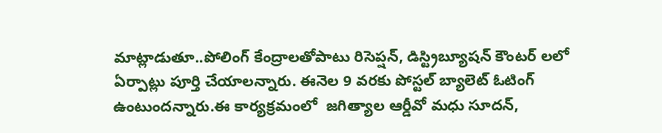మాట్లాడుతూ..పోలింగ్ కేంద్రాలతోపాటు రిసెప్షన్, డిస్ట్రిబ్యూషన్ కౌంటర్ లలో ఏర్పాట్లు పూర్తి చేయాలన్నారు. ఈనెల 9 వరకు పోస్టల్ బ్యాలెట్ ఓటింగ్ ఉంటుందన్నారు.ఈ కార్యక్రమంలో  జగిత్యాల ఆర్డీవో మధు సూదన్,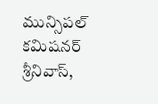మున్సిపల్ కమిషనర్ శ్రీనివాస్,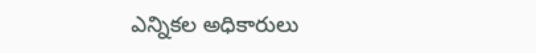ఎన్నికల అధికారులు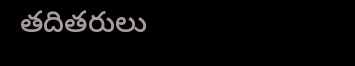తదితరులు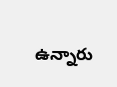ఉన్నారు